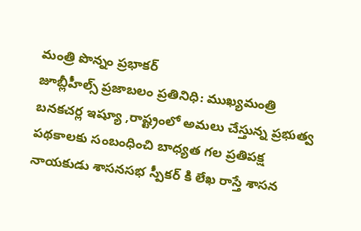మంత్రి పొన్నం ప్రభాకర్
జూబ్లీహీల్స్ ప్రజాబలం ప్రతినిధి: ముఖ్యమంత్రి బనకచర్ల ఇష్యూ ,రాష్ట్రంలో అమలు చేస్తున్న ప్రభుత్వ పథకాలకు సంబంధించి బాధ్యత గల ప్రతిపక్ష నాయకుడు శాసనసభ స్పీకర్ కి లేఖ రాస్తే శాసన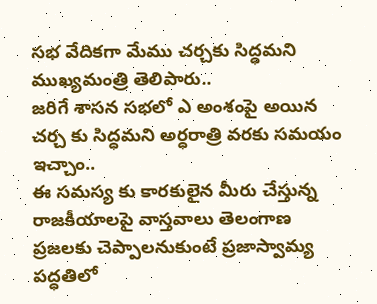సభ వేదికగా మేము చర్చకు సిద్ధమని ముఖ్యమంత్రి తెలిపారు..
జరిగే శాసన సభలో ఎ అంశంపై అయిన చర్చ కు సిద్ధమని అర్ధరాత్రి వరకు సమయం ఇచ్చాం..
ఈ సమస్య కు కారకులైన మీరు చేస్తున్న రాజకీయాలపై వాస్తవాలు తెలంగాణ ప్రజలకు చెప్పాలనుకుంటే ప్రజాస్వామ్య పద్ధతిలో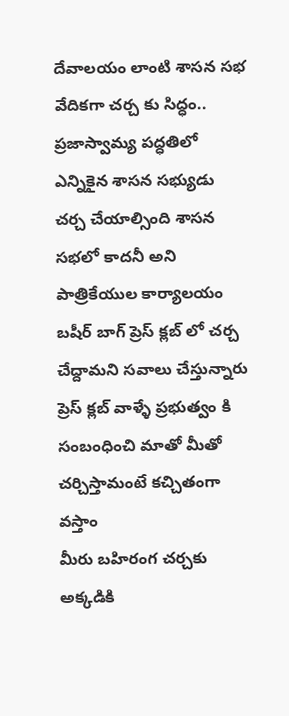దేవాలయం లాంటి శాసన సభ వేదికగా చర్చ కు సిద్ధం..
ప్రజాస్వామ్య పద్ధతిలో ఎన్నికైన శాసన సభ్యుడు చర్చ చేయాల్సింది శాసన సభలో కాదనీ అని పాత్రికేయుల కార్యాలయం బషీర్ బాగ్ ప్రెస్ క్లబ్ లో చర్చ చేద్దామని సవాలు చేస్తున్నారు
ప్రెస్ క్లబ్ వాళ్ళే ప్రభుత్వం కి సంబంధించి మాతో మీతో చర్చిస్తామంటే కచ్చితంగా వస్తాం
మీరు బహిరంగ చర్చకు అక్కడికి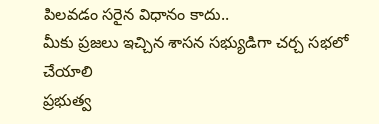పిలవడం సరైన విధానం కాదు..
మీకు ప్రజలు ఇచ్చిన శాసన సభ్యుడిగా చర్చ సభలో చేయాలి
ప్రభుత్వ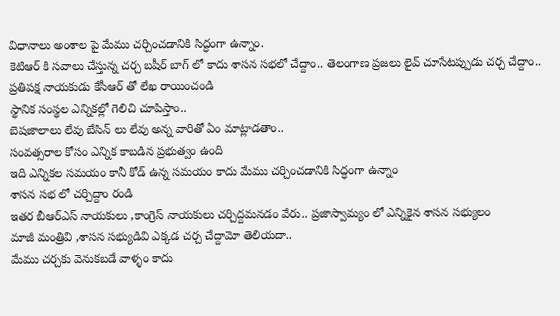విధానాలు అంశాల పై మేము చర్చించడానికి సిద్ధంగా ఉన్నాం.
కెటిఆర్ కి సవాలు చేస్తున్న చర్చ బషీర్ బాగ్ లో కాదు శాసన సభలో చేద్దాం.. తెలంగాణ ప్రజలు లైవ్ చూసేటప్పుడు చర్చ చేద్దాం..
ప్రతిపక్ష నాయకుడు కేసీఆర్ తో లేఖ రాయించండి
స్థానిక సంస్థల ఎన్నికల్లో గెలిచి చూపిస్తాం..
బెషజాలాలు లేవు బేసిన్ లు లేవు అన్న వారితో ఏం మాట్లాడతాం..
సంవత్సరాల కోసం ఎన్నిక కాబడిన ప్రభుత్వం ఉంది
ఇది ఎన్నికల సమయం కానీ కోడ్ ఉన్న సమయం కాదు మేము చర్చించడానికి సిద్ధంగా ఉన్నాం
శాసన సభ లో చర్చిద్దాం రండి
ఇతర బీఆర్ఎస్ నాయకులు ,కాంగ్రెస్ నాయకులు చర్చిద్దమనడం వేరు.. ప్రజాస్వామ్యం లో ఎన్నికైన శాసన సభ్యులం
మాజీ మంత్రివి ,శాసన సభ్యుడివి ఎక్కడ చర్చ చేద్దామో తెలియదా..
మేము చర్చకు వెనుకబడే వాళ్ళం కాదు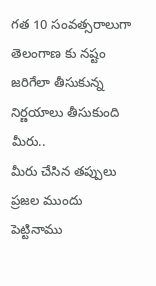గత 10 సంవత్సరాలుగా తెలంగాణ కు నష్టం జరిగేలా తీసుకున్న నిర్ణయాలు తీసుకుంది మీరు..
మీరు చేసిన తప్పులు ప్రజల ముందు పెట్టినాము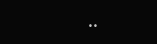..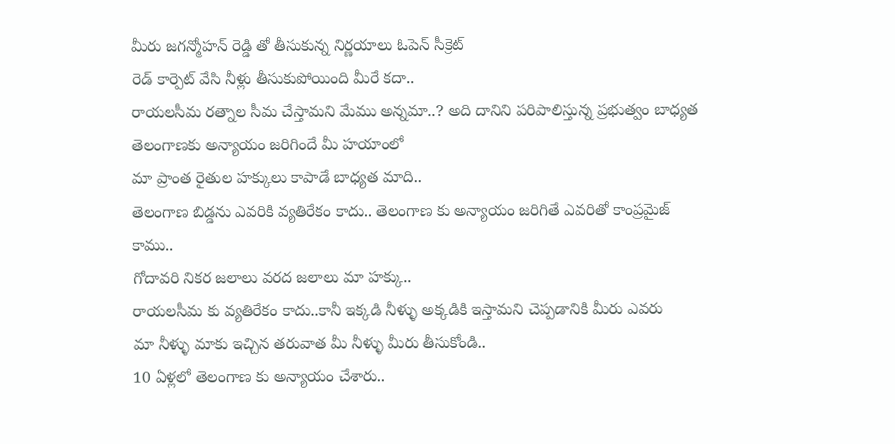మీరు జగన్మోహన్ రెడ్డి తో తీసుకున్న నిర్ణయాలు ఓపెన్ సీక్రెట్
రెడ్ కార్పెట్ వేసి నీళ్లు తీసుకుపోయింది మీరే కదా..
రాయలసీమ రత్నాల సీమ చేస్తామని మేము అన్నమా..? అది దానిని పరిపాలిస్తున్న ప్రభుత్వం బాధ్యత
తెలంగాణకు అన్యాయం జరిగిందే మీ హయాంలో
మా ప్రాంత రైతుల హక్కులు కాపాడే బాధ్యత మాది..
తెలంగాణ బిడ్డను ఎవరికి వ్యతిరేకం కాదు.. తెలంగాణ కు అన్యాయం జరిగితే ఎవరితో కాంప్రమైజ్ కాము..
గోదావరి నికర జలాలు వరద జలాలు మా హక్కు..
రాయలసీమ కు వ్యతిరేకం కాదు..కానీ ఇక్కడి నీళ్ళు అక్కడికి ఇస్తామని చెప్పడానికి మీరు ఎవరు
మా నీళ్ళు మాకు ఇచ్చిన తరువాత మీ నీళ్ళు మీరు తీసుకోండి..
10 ఏళ్లలో తెలంగాణ కు అన్యాయం చేశారు..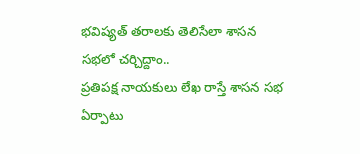భవిష్యత్ తరాలకు తెలిసేలా శాసన సభలో చర్చిద్దాం..
ప్రతిపక్ష నాయకులు లేఖ రాస్తే శాసన సభ ఏర్పాటు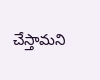చేస్తామని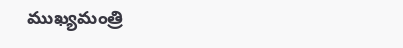ముఖ్యమంత్రి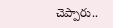చెప్పారు..